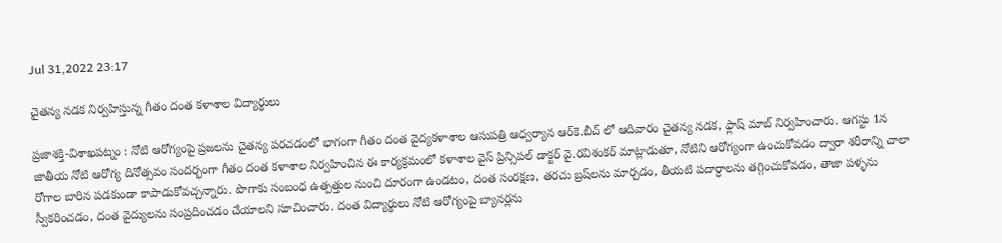Jul 31,2022 23:17

చైతన్య నడక నిర్వహిస్తున్న గీతం దంత కళాశాల విద్యార్థులు

ప్రజాశక్తి-విశాఖపట్నం : నోటి ఆరోగ్యంపై ప్రజలను చైతన్య పరచడంలో భాగంగా గీతం దంత వైద్యకళాశాల ఆసుపత్రి ఆధ్వర్యాన ఆర్‌కె.బీచ్‌ లో ఆదివారం చైతన్య నడక, ఫ్లాష్‌ మాబ్‌ నిర్వహించారు. ఆగస్టు 1న జాతీయ నోటి ఆరోగ్య దినోత్సవం సందర్భంగా గీతం దంత కళాశాల నిర్వహించిన ఈ కార్యక్రమంలో కళాశాల వైస్‌ ప్రిన్సిపల్‌ డాక్టర్‌ వై.రవిశంకర్‌ మాట్లాడుతూ, నోటిని ఆరోగ్యంగా ఉంచుకోవడం ద్వారా శరీరాన్ని చాలా రోగాల బారిన పడకుండా కాపాడుకోవచ్చన్నారు. పొగాకు సంబంధ ఉత్పత్తుల నుంచి దూరంగా ఉండటం, దంత సంరక్షణ, తరచు బ్రష్‌లను మార్చడం, తీయటి పదార్ధాలను తగ్గించుకోవడం, తాజా పళ్ళను స్వీకరించడం, దంత వైద్యులను సంప్రదించడం చేయాలని సూచించారు. దంత విద్యార్థులు నోటి ఆరోగ్యంపై బ్యానర్లను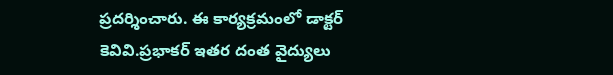ప్రదర్శించారు. ఈ కార్యక్రమంలో డాక్టర్‌ కెవివి.ప్రభాకర్‌ ఇతర దంత వైద్యులు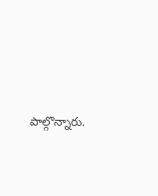పాల్గొన్నారు.